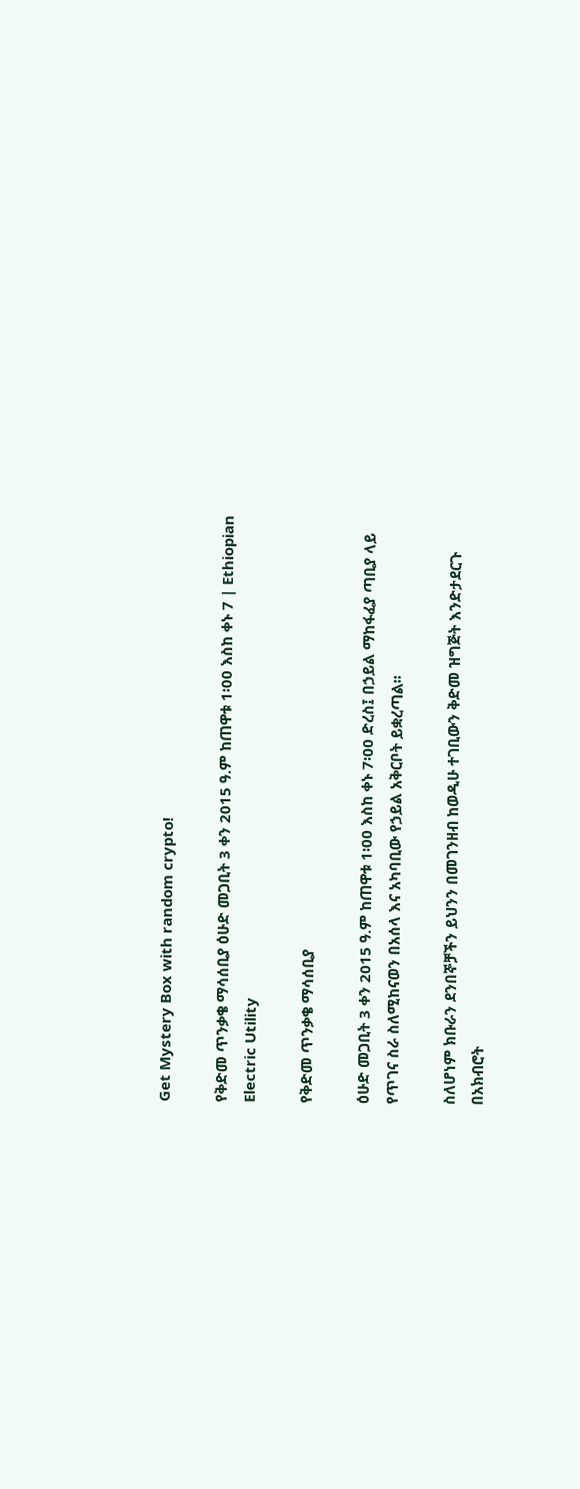Get Mystery Box with random crypto!

የቅድመ ጥንቃቄ ማሳሰቢያ ዕሁድ መጋቢት 3 ቀን 2015 ዓ.ም ከጠዋቱ 1፡00 እስከ ቀኑ 7 | Ethiopian Electric Utility

የቅድመ ጥንቃቄ ማሳሰቢያ

ዕሁድ መጋቢት 3 ቀን 2015 ዓ.ም ከጠዋቱ 1፡00 እስከ ቀኑ 7፡00 ድረስ፤ በኃይል ማከፋፈያ ጣቢያ ላይ የጥገና ስራ ስለሚከናወን በአሰላ እና አካባቢው የኃይል አቅርቦት ይቋረጣል፡፡

ስለሆነም ክቡራን ደንበኞቻችን ይህንን በመገንዘብ ከወዲሁ ተገቢውን ቅድመ ዝግጅት እንድታደርጉ በአክብሮት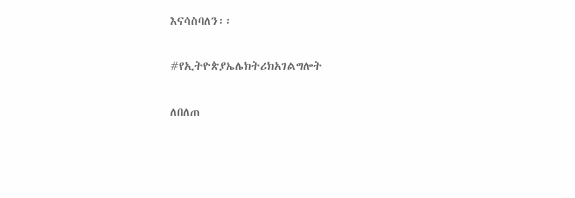እናሳስባለን፡፡

#የኢትዮጵያኤሌክትሪክአገልግሎት

ለበለጠ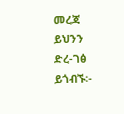መረጃ ይህንን ድረ-ገፅ ይጎብኙ፡-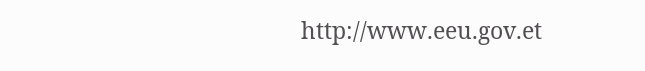http://www.eeu.gov.et